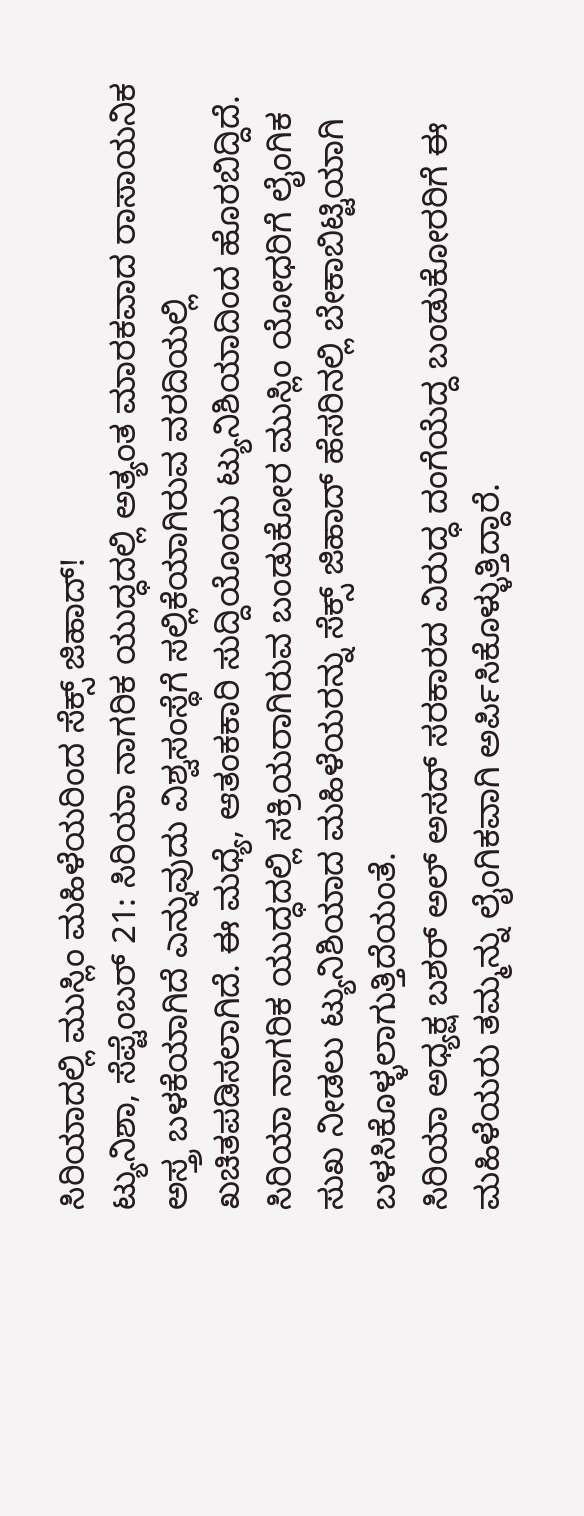ಸಿರಿಯಾದಲ್ಲಿ ಮುಸ್ಲಿಂ ಮಹಿಳೆಯರಿಂದ ಸೆಕ್ಸ್ ಜಿಹಾದ್!
ಟ್ಯುನಿಶಾ, ಸೆಪ್ಟೆಂಬರ್ 21: ಸಿರಿಯಾ ನಾಗರಿಕ ಯುದ್ಧದಲ್ಲಿ ಅತ್ಯಂತ ಮಾರಕವಾದ ರಾಸಾಯನಿಕ ಅಸ್ತ್ರ ಬಳಕೆಯಾಗಿದೆ ಎನ್ನುವುದು ವಿಶ್ವಸಂಸ್ಥೆಗೆ ಸಲ್ಲಿಕೆಯಾಗಿರುವ ವರದಿಯಲ್ಲಿ ಖಚಿತಪಡಿಸಲಾಗಿದೆ. ಈ ಮಧ್ಯೆ, ಆತಂಕಕಾರಿ ಸುದ್ದಿಯೊಂದು ಟ್ಯುನಿಶಿಯಾದಿಂದ ಹೊರಬಿದ್ದಿದೆ.
ಸಿರಿಯಾ ನಾಗರಿಕ ಯುದ್ಧದಲ್ಲಿ ಸಕ್ರಿಯರಾಗಿರುವ ಬಂಡುಕೋರ ಮುಸ್ಲಿಂ ಯೋಧರಿಗೆ ಲೈಂಗಿಕ ಸುಖ ನೀಡಲು ಟ್ಯುನಿಶಿಯಾದ ಮಹಿಳೆಯರನ್ನು ಸೆಕ್ಸ್ ಜಿಹಾದ್ ಹೆಸರಿನಲ್ಲಿ ಬೇಕಾಬಿಟ್ಟಿಯಾಗಿ ಬಳಸಿಕೊಳ್ಳಲಾಗುತ್ತಿದೆಯಂತೆ.
ಸಿರಿಯಾ ಅಧ್ಯಕ್ಷ ಬಶರ್ ಅಲ್ ಅಸದ್ ಸರಕಾರದ ವಿರುದ್ಧ ದಂಗೆಯೆದ್ದ ಬಂಡುಕೋರರಿಗೆ ಈ ಮಹಿಳೆಯರು ತಮ್ಮನ್ನು ಲೈಂಗಿಕವಾಗಿ ಅರ್ಪಿಸಿಕೊಳ್ಳುತ್ತಿದ್ದಾರೆ.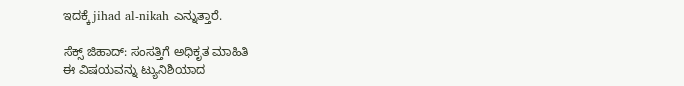ಇದಕ್ಕೆ jihad al-nikah ಎನ್ನುತ್ತಾರೆ.

ಸೆಕ್ಸ್ ಜಿಹಾದ್: ಸಂಸತ್ತಿಗೆ ಅಧಿಕೃತ ಮಾಹಿತಿ
ಈ ವಿಷಯವನ್ನು ಟ್ಯುನಿಶಿಯಾದ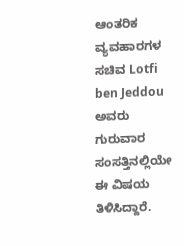ಆಂತರಿಕ ವ್ಯವಹಾರಗಳ ಸಚಿವ Lotfi ben Jeddou ಅವರು ಗುರುವಾರ ಸಂಸತ್ತಿನಲ್ಲಿಯೇ ಈ ವಿಷಯ ತಿಳಿಸಿದ್ದಾರೆ.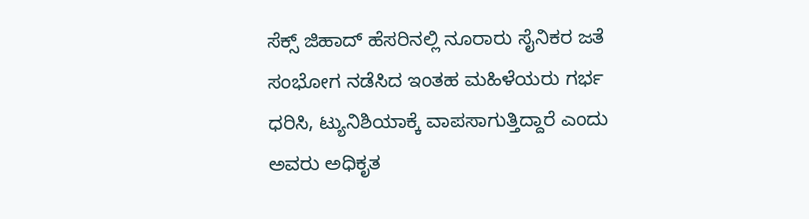ಸೆಕ್ಸ್ ಜಿಹಾದ್ ಹೆಸರಿನಲ್ಲಿ ನೂರಾರು ಸೈನಿಕರ ಜತೆ ಸಂಭೋಗ ನಡೆಸಿದ ಇಂತಹ ಮಹಿಳೆಯರು ಗರ್ಭ ಧರಿಸಿ, ಟ್ಯುನಿಶಿಯಾಕ್ಕೆ ವಾಪಸಾಗುತ್ತಿದ್ದಾರೆ ಎಂದು ಅವರು ಅಧಿಕೃತ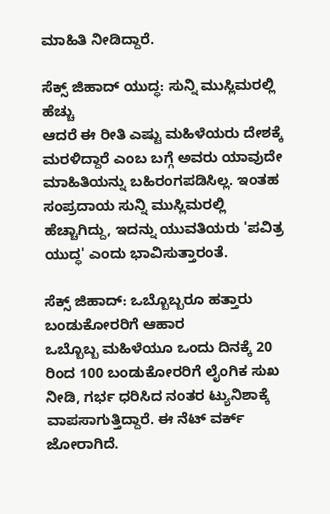ಮಾಹಿತಿ ನೀಡಿದ್ದಾರೆ.

ಸೆಕ್ಸ್ ಜಿಹಾದ್ ಯುದ್ಧ: ಸುನ್ನಿ ಮುಸ್ಲಿಮರಲ್ಲಿ ಹೆಚ್ಚು
ಆದರೆ ಈ ರೀತಿ ಎಷ್ಟು ಮಹಿಳೆಯರು ದೇಶಕ್ಕೆ ಮರಳಿದ್ದಾರೆ ಎಂಬ ಬಗ್ಗೆ ಅವರು ಯಾವುದೇ ಮಾಹಿತಿಯನ್ನು ಬಹಿರಂಗಪಡಿಸಿಲ್ಲ. ಇಂತಹ ಸಂಪ್ರದಾಯ ಸುನ್ನಿ ಮುಸ್ಲಿಮರಲ್ಲಿ ಹೆಚ್ಚಾಗಿದ್ದು, ಇದನ್ನು ಯುವತಿಯರು 'ಪವಿತ್ರ ಯುದ್ಧ' ಎಂದು ಭಾವಿಸುತ್ತಾರಂತೆ.

ಸೆಕ್ಸ್ ಜಿಹಾದ್: ಒಬ್ಬೊಬ್ಬರೂ ಹತ್ತಾರು ಬಂಡುಕೋರರಿಗೆ ಆಹಾರ
ಒಬ್ಬೊಬ್ಬ ಮಹಿಳೆಯೂ ಒಂದು ದಿನಕ್ಕೆ 20 ರಿಂದ 100 ಬಂಡುಕೋರರಿಗೆ ಲೈಂಗಿಕ ಸುಖ ನೀಡಿ, ಗರ್ಭ ಧರಿಸಿದ ನಂತರ ಟ್ಯುನಿಶಾಕ್ಕೆ ವಾಪಸಾಗುತ್ತಿದ್ದಾರೆ. ಈ ನೆಟ್ ವರ್ಕ್ ಜೋರಾಗಿದೆ.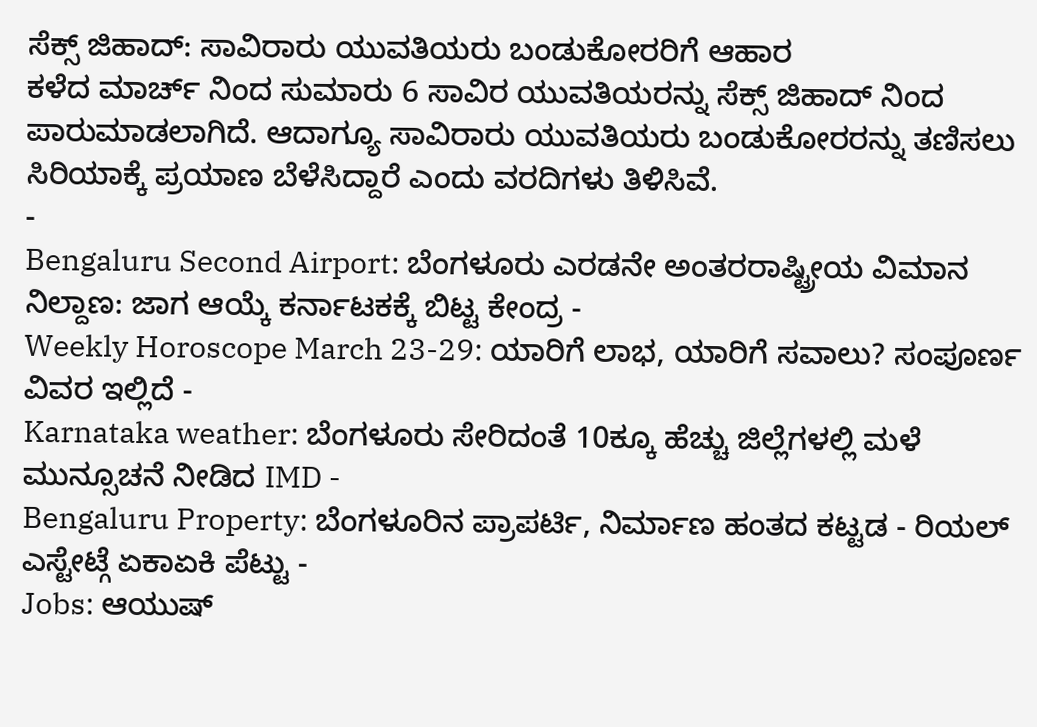ಸೆಕ್ಸ್ ಜಿಹಾದ್: ಸಾವಿರಾರು ಯುವತಿಯರು ಬಂಡುಕೋರರಿಗೆ ಆಹಾರ
ಕಳೆದ ಮಾರ್ಚ್ ನಿಂದ ಸುಮಾರು 6 ಸಾವಿರ ಯುವತಿಯರನ್ನು ಸೆಕ್ಸ್ ಜಿಹಾದ್ ನಿಂದ ಪಾರುಮಾಡಲಾಗಿದೆ. ಆದಾಗ್ಯೂ ಸಾವಿರಾರು ಯುವತಿಯರು ಬಂಡುಕೋರರನ್ನು ತಣಿಸಲು ಸಿರಿಯಾಕ್ಕೆ ಪ್ರಯಾಣ ಬೆಳೆಸಿದ್ದಾರೆ ಎಂದು ವರದಿಗಳು ತಿಳಿಸಿವೆ.
-
Bengaluru Second Airport: ಬೆಂಗಳೂರು ಎರಡನೇ ಅಂತರರಾಷ್ಟ್ರೀಯ ವಿಮಾನ ನಿಲ್ದಾಣ: ಜಾಗ ಆಯ್ಕೆ ಕರ್ನಾಟಕಕ್ಕೆ ಬಿಟ್ಟ ಕೇಂದ್ರ -
Weekly Horoscope March 23-29: ಯಾರಿಗೆ ಲಾಭ, ಯಾರಿಗೆ ಸವಾಲು? ಸಂಪೂರ್ಣ ವಿವರ ಇಲ್ಲಿದೆ -
Karnataka weather: ಬೆಂಗಳೂರು ಸೇರಿದಂತೆ 10ಕ್ಕೂ ಹೆಚ್ಚು ಜಿಲ್ಲೆಗಳಲ್ಲಿ ಮಳೆ ಮುನ್ಸೂಚನೆ ನೀಡಿದ IMD -
Bengaluru Property: ಬೆಂಗಳೂರಿನ ಪ್ರಾಪರ್ಟಿ, ನಿರ್ಮಾಣ ಹಂತದ ಕಟ್ಟಡ - ರಿಯಲ್ ಎಸ್ಟೇಟ್ಗೆ ಏಕಾಏಕಿ ಪೆಟ್ಟು -
Jobs: ಆಯುಷ್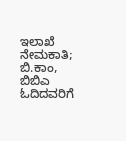ಇಲಾಖೆ ನೇಮಕಾತಿ; ಬಿ.ಕಾಂ, ಬಿಬಿಎ ಓದಿದವರಿಗೆ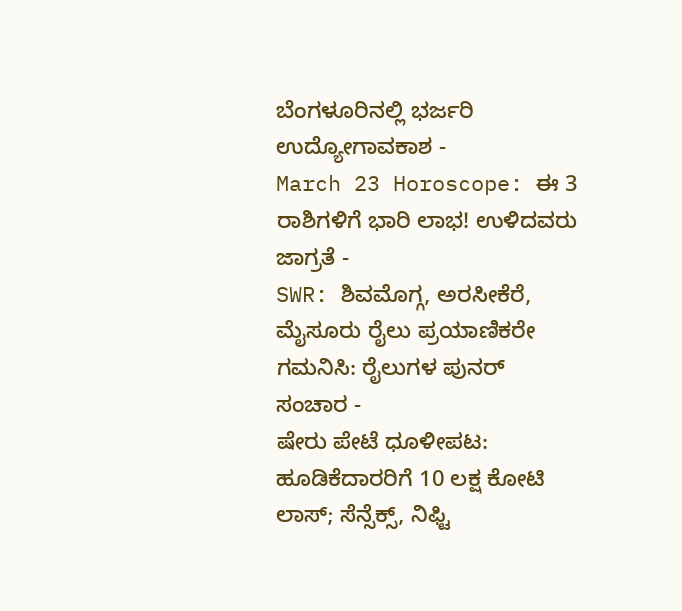ಬೆಂಗಳೂರಿನಲ್ಲಿ ಭರ್ಜರಿ ಉದ್ಯೋಗಾವಕಾಶ -
March 23 Horoscope: ಈ 3 ರಾಶಿಗಳಿಗೆ ಭಾರಿ ಲಾಭ! ಉಳಿದವರು ಜಾಗ್ರತೆ -
SWR: ಶಿವಮೊಗ್ಗ, ಅರಸೀಕೆರೆ, ಮೈಸೂರು ರೈಲು ಪ್ರಯಾಣಿಕರೇ ಗಮನಿಸಿ: ರೈಲುಗಳ ಪುನರ್ ಸಂಚಾರ -
ಷೇರು ಪೇಟೆ ಧೂಳೀಪಟ: ಹೂಡಿಕೆದಾರರಿಗೆ 10 ಲಕ್ಷ ಕೋಟಿ ಲಾಸ್; ಸೆನ್ಸೆಕ್ಸ್, ನಿಫ್ಟಿ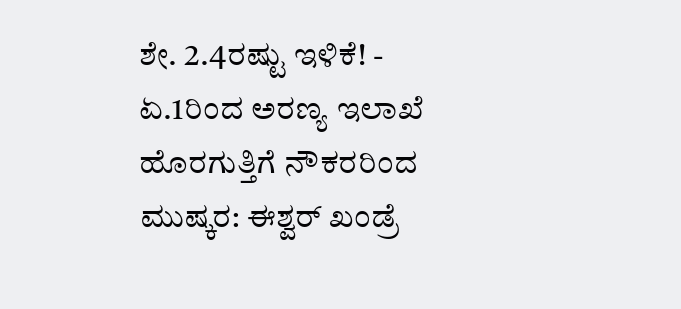ಶೇ. 2.4ರಷ್ಟು ಇಳಿಕೆ! -
ಏ.1ರಿಂದ ಅರಣ್ಯ ಇಲಾಖೆ ಹೊರಗುತ್ತಿಗೆ ನೌಕರರಿಂದ ಮುಷ್ಕರ: ಈಶ್ವರ್ ಖಂಡ್ರೆ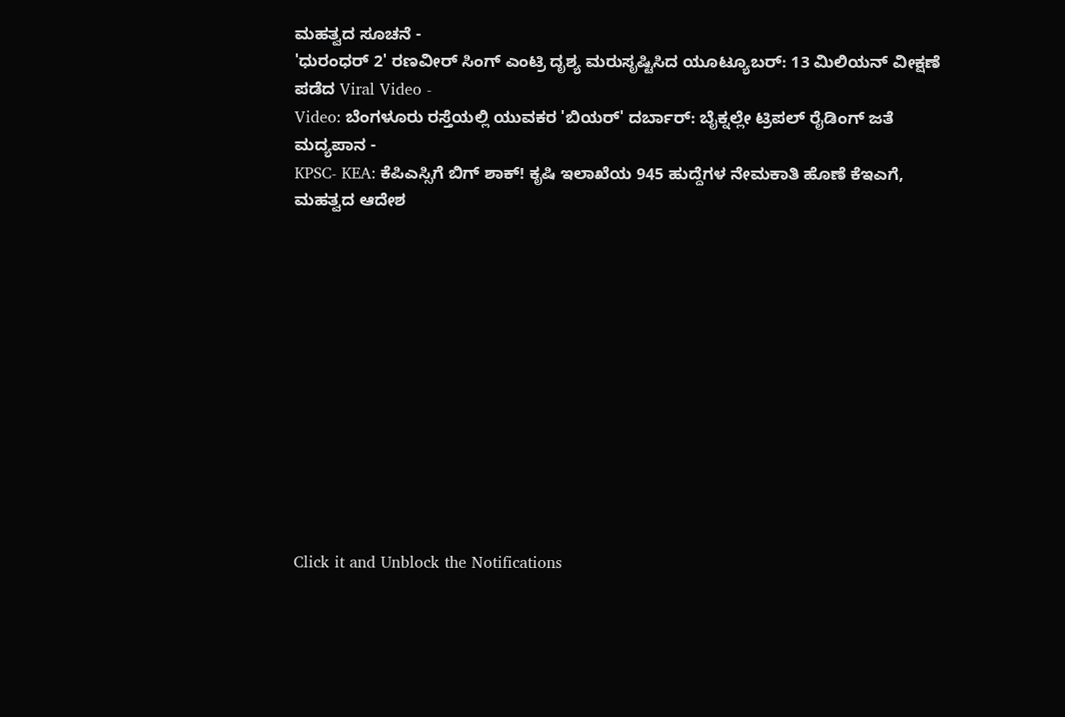ಮಹತ್ವದ ಸೂಚನೆ -
'ಧುರಂಧರ್ 2' ರಣವೀರ್ ಸಿಂಗ್ ಎಂಟ್ರಿ ದೃಶ್ಯ ಮರುಸೃಷ್ಟಿಸಿದ ಯೂಟ್ಯೂಬರ್: 13 ಮಿಲಿಯನ್ ವೀಕ್ಷಣೆ ಪಡೆದ Viral Video -
Video: ಬೆಂಗಳೂರು ರಸ್ತೆಯಲ್ಲಿ ಯುವಕರ 'ಬಿಯರ್' ದರ್ಬಾರ್: ಬೈಕ್ನಲ್ಲೇ ಟ್ರಿಪಲ್ ರೈಡಿಂಗ್ ಜತೆ ಮದ್ಯಪಾನ -
KPSC- KEA: ಕೆಪಿಎಸ್ಸಿಗೆ ಬಿಗ್ ಶಾಕ್! ಕೃಷಿ ಇಲಾಖೆಯ 945 ಹುದ್ದೆಗಳ ನೇಮಕಾತಿ ಹೊಣೆ ಕೆಇಎಗೆ, ಮಹತ್ವದ ಆದೇಶ












Click it and Unblock the Notifications